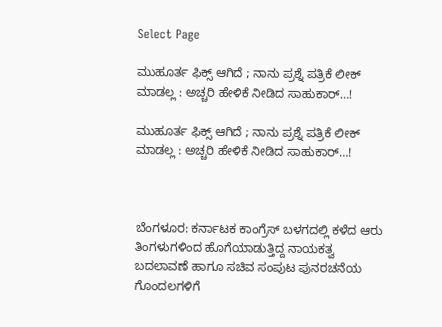Select Page

ಮುಹೂರ್ತ ಫಿಕ್ಸ್ ಆಗಿದೆ ; ನಾನು ಪ್ರಶ್ನೆ ಪತ್ರಿಕೆ ಲೀಕ್ ಮಾಡಲ್ಲ : ಅಚ್ಚರಿ ಹೇಳಿಕೆ‌ ನೀಡಿದ‌ ಸಾಹುಕಾರ್…!

ಮುಹೂರ್ತ ಫಿಕ್ಸ್ ಆಗಿದೆ ; ನಾನು ಪ್ರಶ್ನೆ ಪತ್ರಿಕೆ ಲೀಕ್ ಮಾಡಲ್ಲ : ಅಚ್ಚರಿ ಹೇಳಿಕೆ‌ ನೀಡಿದ‌ ಸಾಹುಕಾರ್…!



ಬೆಂಗಳೂರ: ಕರ್ನಾಟಕ ಕಾಂಗ್ರೆಸ್ ಬಳಗದಲ್ಲಿ ಕಳೆದ ಆರು ತಿಂಗಳುಗಳಿಂದ ಹೊಗೆಯಾಡುತ್ತಿದ್ದ ನಾಯಕತ್ವ ಬದಲಾವಣೆ ಹಾಗೂ ಸಚಿವ ಸಂಪುಟ ಪುನರಚನೆಯ ಗೊಂದಲಗಳಿಗೆ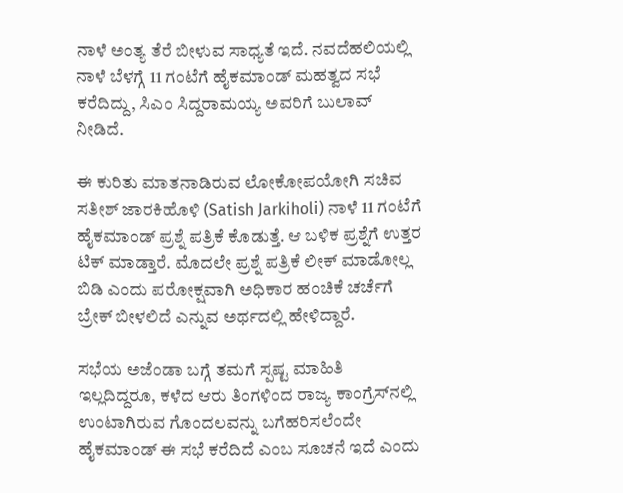ನಾಳೆ ಅಂತ್ಯ ತೆರೆ ಬೀಳುವ ಸಾಧ್ಯತೆ ಇದೆ. ನವದೆಹಲಿಯಲ್ಲಿ ನಾಳೆ ಬೆಳಗ್ಗೆ 11 ಗಂಟೆಗೆ ಹೈಕಮಾಂಡ್ ಮಹತ್ವದ ಸಭೆ ಕರೆದಿದ್ದು, ಸಿಎಂ ಸಿದ್ದರಾಮಯ್ಯ ಅವರಿಗೆ ಬುಲಾವ್ ನೀಡಿದೆ.

ಈ ಕುರಿತು ಮಾತನಾಡಿರುವ ಲೋಕೋಪಯೋಗಿ ಸಚಿವ ಸತೀಶ್ ಜಾರಕಿಹೊಳಿ (Satish Jarkiholi) ನಾಳೆ 11 ಗಂಟೆಗೆ ಹೈಕಮಾಂಡ್ ಪ್ರಶ್ನೆ ಪತ್ರಿಕೆ ಕೊಡುತ್ತೆ. ಆ ಬಳಿಕ ಪ್ರಶ್ನೆಗೆ ಉತ್ತರ ಟಿಕ್ ಮಾಡ್ತಾರೆ. ಮೊದಲೇ ಪ್ರಶ್ನೆ ಪತ್ರಿಕೆ ಲೀಕ್ ಮಾಡೋಲ್ಲ ಬಿಡಿ ಎಂದು ಪರೋಕ್ಷವಾಗಿ ಅಧಿಕಾರ ಹಂಚಿಕೆ ಚರ್ಚೆಗೆ ಬ್ರೇಕ್ ಬೀಳಲಿದೆ ಎನ್ನುವ ಅರ್ಥದಲ್ಲಿ ಹೇಳಿದ್ದಾರೆ.

ಸಭೆಯ ಅಜೆಂಡಾ ಬಗ್ಗೆ ತಮಗೆ ಸ್ಪಷ್ಟ ಮಾಹಿತಿ ಇಲ್ಲದಿದ್ದರೂ, ಕಳೆದ ಆರು ತಿಂಗಳಿಂದ ರಾಜ್ಯ ಕಾಂಗ್ರೆಸ್‌ನಲ್ಲಿ ಉಂಟಾಗಿರುವ ಗೊಂದಲವನ್ನು ಬಗೆಹರಿಸಲೆಂದೇ ಹೈಕಮಾಂಡ್ ಈ ಸಭೆ ಕರೆದಿದೆ ಎಂಬ ಸೂಚನೆ ಇದೆ ಎಂದು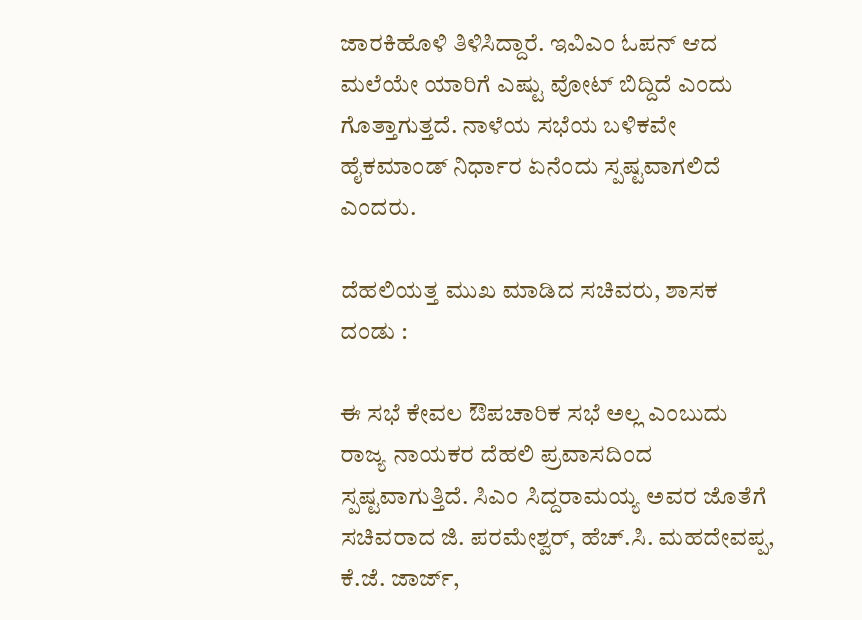ಜಾರಕಿಹೊಳಿ ತಿಳಿಸಿದ್ದಾರೆ. ಇವಿಎಂ ಓಪನ್ ಆದ ಮಲೆಯೇ ಯಾರಿಗೆ ಎಷ್ಟು ವೋಟ್ ಬಿದ್ದಿದೆ ಎಂದು ಗೊತ್ತಾಗುತ್ತದೆ. ನಾಳೆಯ ಸಭೆಯ ಬಳಿಕವೇ ಹೈಕಮಾಂಡ್ ‌ನಿರ್ಧಾರ ಏನೆಂದು ಸ್ಪಷ್ಟವಾಗಲಿದೆ ಎಂದರು.

ದೆಹಲಿಯತ್ತ ಮುಖ ಮಾಡಿದ ಸಚಿವರು, ಶಾಸಕ ದಂಡು :

ಈ ಸಭೆ ಕೇವಲ ಔಪಚಾರಿಕ ಸಭೆ ಅಲ್ಲ ಎಂಬುದು ರಾಜ್ಯ ನಾಯಕರ ದೆಹಲಿ ಪ್ರವಾಸದಿಂದ ಸ್ಪಷ್ಟವಾಗುತ್ತಿದೆ. ಸಿಎಂ ಸಿದ್ದರಾಮಯ್ಯ ಅವರ ಜೊತೆಗೆ ಸಚಿವರಾದ ಜಿ. ಪರಮೇಶ್ವರ್, ಹೆಚ್.ಸಿ. ಮಹದೇವಪ್ಪ, ಕೆ.ಜೆ. ಜಾರ್ಜ್,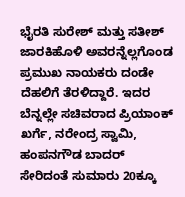ಭೈರತಿ ಸುರೇಶ್ ಮತ್ತು ಸತೀಶ್ ಜಾರಕಿಹೊಳಿ ಅವರನ್ನೆಲ್ಲಗೊಂಡ ಪ್ರಮುಖ ನಾಯಕರು ದಂಡೇ ದೆಹಲಿಗೆ ತೆರಳಿದ್ದಾರೆ. ಇದರ ಬೆನ್ನಲ್ಲೇ ಸಚಿವರಾದ ಪ್ರಿಯಾಂಕ್ ಖರ್ಗೆ, ನರೇಂದ್ರ ಸ್ವಾಮಿ, ಹಂಪನಗೌಡ ಬಾದರ್ ಸೇರಿದಂತೆ ಸುಮಾರು 20ಕ್ಕೂ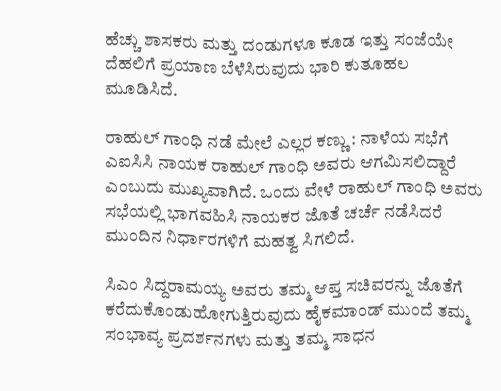ಹೆಚ್ಚು ಶಾಸಕರು ಮತ್ತು ದಂಡುಗಳೂ ಕೂಡ ಇತ್ತು ಸಂಜೆಯೇ ದೆಹಲಿಗೆ ಪ್ರಯಾಣ ಬೆಳೆಸಿರುವುದು ಭಾರಿ ಕುತೂಹಲ ಮೂಡಿಸಿದೆ.

ರಾಹುಲ್ ಗಾಂಧಿ ನಡೆ ಮೇಲೆ ಎಲ್ಲರ ಕಣ್ಣು : ನಾಳೆಯ ಸಭೆಗೆ ಎಐಸಿಸಿ ನಾಯಕ ರಾಹುಲ್ ಗಾಂಧಿ ಅವರು ಆಗಮಿಸಲಿದ್ದಾರೆ ಎಂಬುದು ಮುಖ್ಯವಾಗಿದೆ. ಒಂದು ವೇಳೆ ರಾಹುಲ್ ಗಾಂಧಿ ಅವರು ಸಭೆಯಲ್ಲಿ ಭಾಗವಹಿಸಿ ನಾಯಕರ ಜೊತೆ ಚರ್ಚೆ ನಡೆಸಿದರೆ ಮುಂದಿನ ನಿರ್ಧಾರಗಳಿಗೆ ಮಹತ್ವ ಸಿಗಲಿದೆ.

ಸಿಎಂ ಸಿದ್ದರಾಮಯ್ಯ ಅವರು ತಮ್ಮ ಆಪ್ತ ಸಚಿವರನ್ನು ಜೊತೆಗೆ ಕರೆದುಕೊಂಡುಹೋಗುತ್ತಿರುವುದು ಹೈಕಮಾಂಡ್ ಮುಂದೆ ತಮ್ಮ ಸಂಭಾವ್ಯ ಪ್ರದರ್ಶನಗಳು ಮತ್ತು ತಮ್ಮ ಸಾಧನ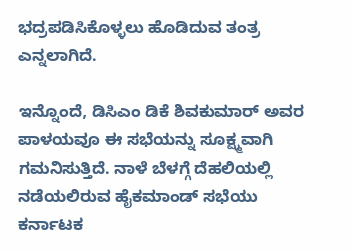ಭದ್ರಪಡಿಸಿಕೊಳ್ಳಲು ಹೊಡಿದುವ ತಂತ್ರ ಎನ್ನಲಾಗಿದೆ.

ಇನ್ನೊಂದೆ, ಡಿಸಿಎಂ ಡಿಕೆ ಶಿವಕುಮಾರ್ ಅವರ ಪಾಳಯವೂ ಈ ಸಭೆಯನ್ನು ಸೂಕ್ಷ್ಮವಾಗಿ ಗಮನಿಸುತ್ತಿದೆ. ನಾಳೆ ಬೆಳಗ್ಗೆ ದೆಹಲಿಯಲ್ಲಿ ನಡೆಯಲಿರುವ ಹೈಕಮಾಂಡ್ ಸಭೆಯು ಕರ್ನಾಟಕ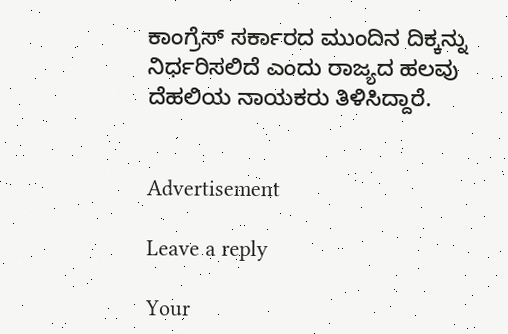ಕಾಂಗ್ರೆಸ್ ಸರ್ಕಾರದ ಮುಂದಿನ ದಿಕ್ಕನ್ನು ನಿರ್ಧರಿಸಲಿದೆ ಎಂದು ರಾಜ್ಯದ ಹಲವು ದೆಹಲಿಯ ನಾಯಕರು ತಿಳಿಸಿದ್ದಾರೆ.


Advertisement

Leave a reply

Your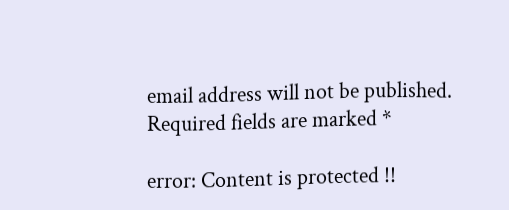email address will not be published. Required fields are marked *

error: Content is protected !!